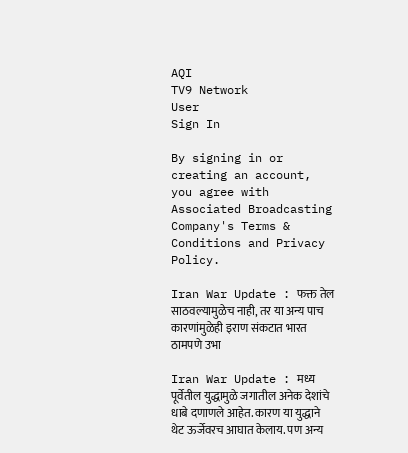AQI
TV9 Network
User
Sign In

By signing in or creating an account, you agree with Associated Broadcasting Company's Terms & Conditions and Privacy Policy.

Iran War Update : फक्त तेल साठवल्यामुळेच नाही, तर या अन्य पाच कारणांमुळेही इराण संकटात भारत ठामपणे उभा

Iran War Update : मध्य पूर्वेतील युद्धामुळे जगातील अनेक देशांचे धाबे दणाणले आहेत. कारण या युद्धाने थेट ऊर्जेवरच आघात केलाय. पण अन्य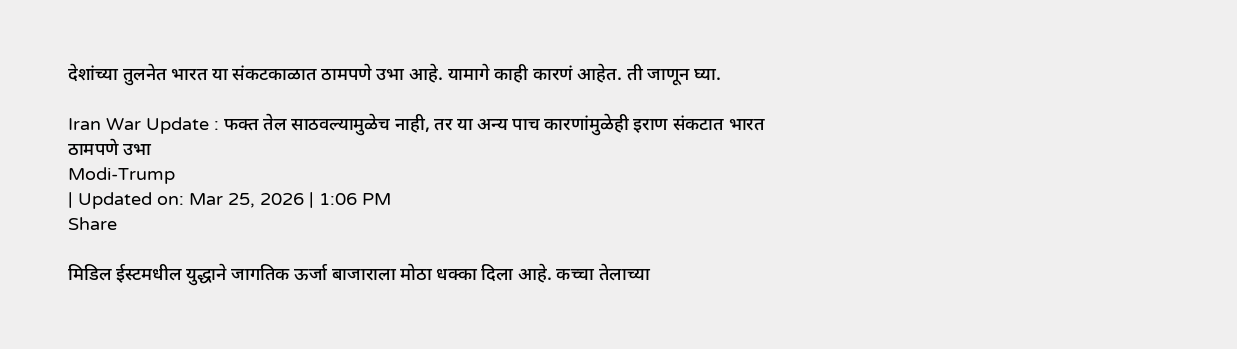देशांच्या तुलनेत भारत या संकटकाळात ठामपणे उभा आहे. यामागे काही कारणं आहेत. ती जाणून घ्या.

Iran War Update : फक्त तेल साठवल्यामुळेच नाही, तर या अन्य पाच कारणांमुळेही इराण संकटात भारत ठामपणे उभा
Modi-Trump
| Updated on: Mar 25, 2026 | 1:06 PM
Share

मिडिल ईस्टमधील युद्धाने जागतिक ऊर्जा बाजाराला मोठा धक्का दिला आहे. कच्चा तेलाच्या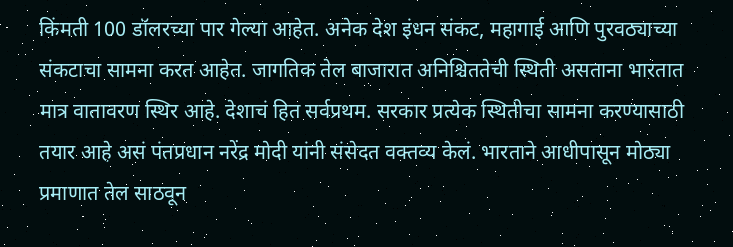किंमती 100 डॉलरच्या पार गेल्या आहेत. अनेक देश इंधन संकट, महागाई आणि पुरवठ्याच्या संकटाचा सामना करत आहेत. जागतिक तेल बाजारात अनिश्चिततेची स्थिती असताना भारतात मात्र वातावरण स्थिर आहे. देशाचं हित सर्वप्रथम. सरकार प्रत्येक स्थितीचा सामना करण्यासाठी तयार आहे असं पंतप्रधान नरेंद्र मोदी यांनी संसेदत वक्तव्य केलं. भारताने आधीपासून मोठ्या प्रमाणात तेल साठवून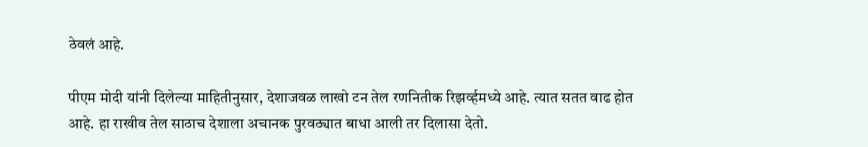ठेवलं आहे.

पीएम मोदी यांनी दिलेल्या माहितीनुसार, देशाजवळ लाखो टन तेल रणनितीक रिझर्व्हमध्ये आहे. त्यात सतत वाढ होत आहे. हा राखीव तेल साठाच देशाला अचानक पुरवठ्यात बाधा आली तर दिलासा देतो.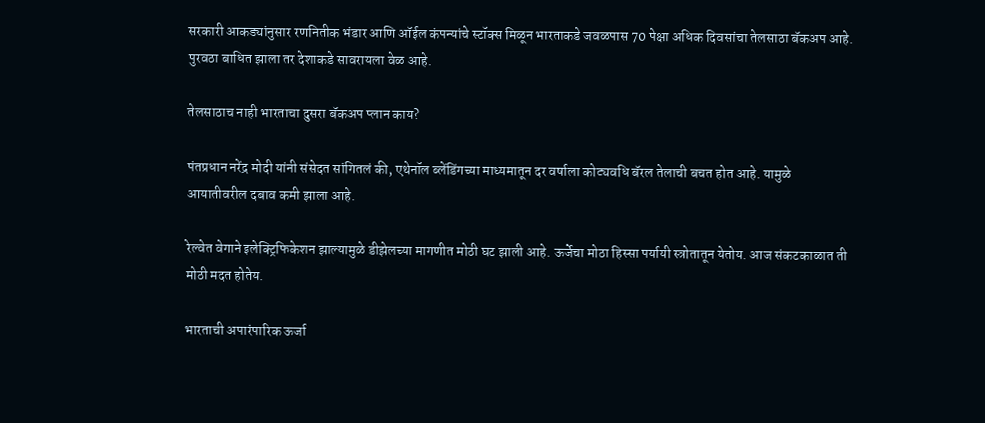सरकारी आकड्यांनुसार रणनितीक भंडार आणि ऑईल कंपन्यांचे स्टॉक्स मिळून भारताकडे जवळपास 70 पेक्षा अधिक दिवसांचा तेलसाठा बॅकअप आहे. पुरवठा बाधित झाला तर देशाकडे सावरायला वेळ आहे.

तेलसाठाच नाही भारताचा दुसरा बॅकअप प्लान काय?

पंतप्रधान नरेंद्र मोदी यांनी संसेदत सांगितलं की, एथेनॉल ब्लेंडिंगच्या माध्यमातून दर वर्षाला कोट्यवधि बॅरल तेलाची बचत होत आहे. यामुळे आयातीवरील दबाव कमी झाला आहे.

रेल्वेत वेगाने इलेक्ट्रिफिकेशन झाल्यामुळे डीझेलच्या मागणीत मोठी घट झाली आहे. ऊर्जेचा मोठा हिस्सा पर्यायी स्त्रोतातून येतोय. आज संकटकाळात ती मोठी मदत होतेय.

भारताची अपारंपारिक ऊर्जा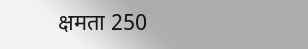क्षमता 250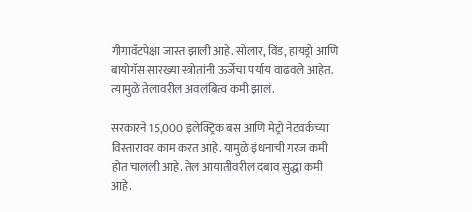गीगावॅटपेक्षा जास्त झाली आहे. सोलार, विंड, हायड्रो आणि बायोगॅस सारख्या स्त्रोतांनी ऊर्जेचा पर्याय वाढवले आहेत. त्यामुळे तेलावरील अवलंबित्व कमी झालं.

सरकारने 15,000 इलेक्ट्रिक बस आणि मेट्रो नेटवर्कच्या विस्तारावर काम करत आहे. यामुळे इंधनाची गरज कमी होत चालली आहे. तेल आयातीवरील दबाव सुद्धा कमी आहे.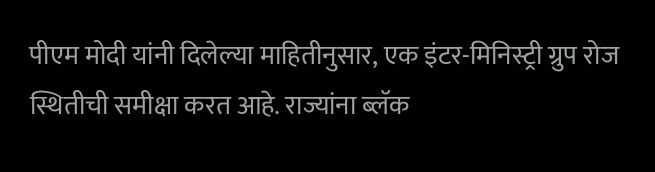पीएम मोदी यांनी दिलेल्या माहितीनुसार, एक इंटर-मिनिस्ट्री ग्रुप रोज स्थितीची समीक्षा करत आहे. राज्यांना ब्लॅक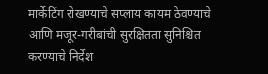मार्केटिंग रोखण्याचे सप्लाय कायम ठेवण्याचे आणि मजूर-गरीबांची सुरक्षितता सुनिश्चित करण्याचे निर्देश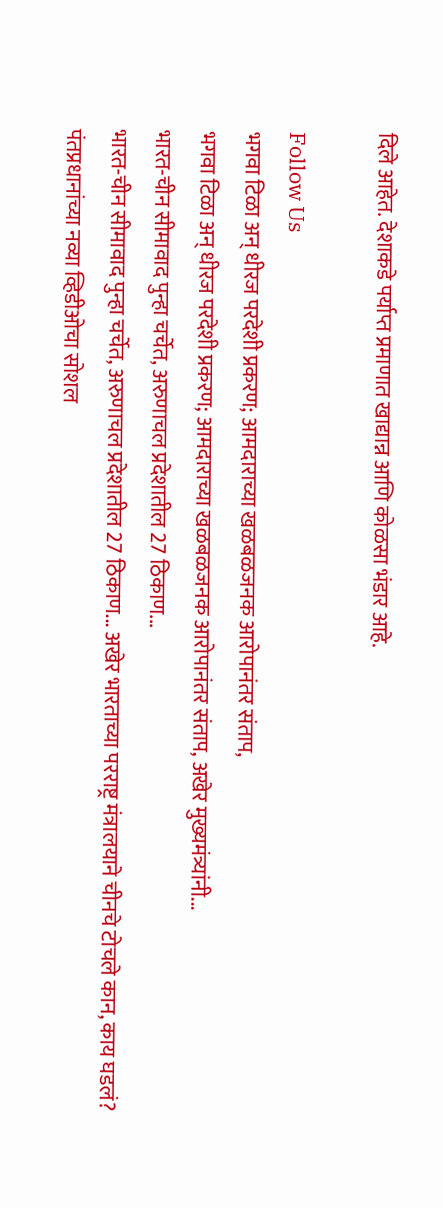दिले आहेत. देशाकडे पर्याप्त प्रमाणात खाद्यान्न आणि कोळसा भंडार आहे.

Follow Us
भगवा टिळा अन् धीरज परदेशी प्रकरण; आमदाराच्या खळबळजनक आरोपानंतर संताप,
भगवा टिळा अन् धीरज परदेशी प्रकरण; आमदाराच्या खळबळजनक आरोपानंतर संताप, अखेर मुख्यमंत्र्यांनी...
भारत-चीन सीमावाद पुन्हा चर्चेत, अरुणाचल प्रदेशातील 27 ठिकाण...
भारत-चीन सीमावाद पुन्हा चर्चेत, अरुणाचल प्रदेशातील 27 ठिकाण... अखेर भारताच्या परराष्ट्र मंत्रालयाने चीनचे टोचले कान, काय घडलं?
पंतप्रधानांच्या नव्या व्हिडीओचा सोशल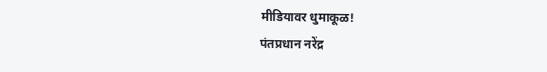मीडियावर धुमाकूळ!
पंतप्रधान नरेंद्र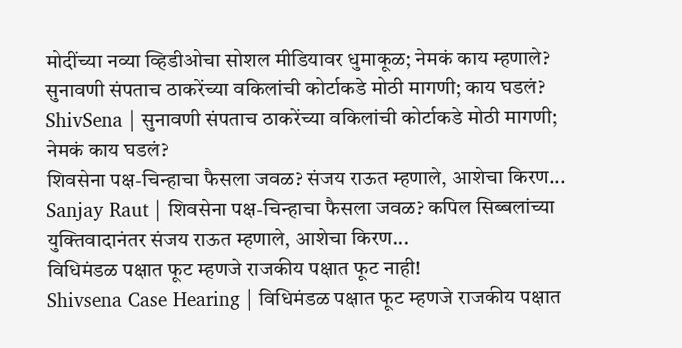मोदींच्या नव्या व्हिडीओचा सोशल मीडियावर धुमाकूळ; नेमकं काय म्हणाले?
सुनावणी संपताच ठाकरेंच्या वकिलांची कोर्टाकडे मोठी मागणी; काय घडलं?
ShivSena | सुनावणी संपताच ठाकरेंच्या वकिलांची कोर्टाकडे मोठी मागणी; नेमकं काय घडलं?
शिवसेना पक्ष-चिन्हाचा फैसला जवळ? संजय राऊत म्हणाले, आशेचा किरण...
Sanjay Raut | शिवसेना पक्ष-चिन्हाचा फैसला जवळ? कपिल सिब्बलांच्या युक्तिवादानंतर संजय राऊत म्हणाले, आशेचा किरण...
विधिमंडळ पक्षात फूट म्हणजे राजकीय पक्षात फूट नाही!
Shivsena Case Hearing | विधिमंडळ पक्षात फूट म्हणजे राजकीय पक्षात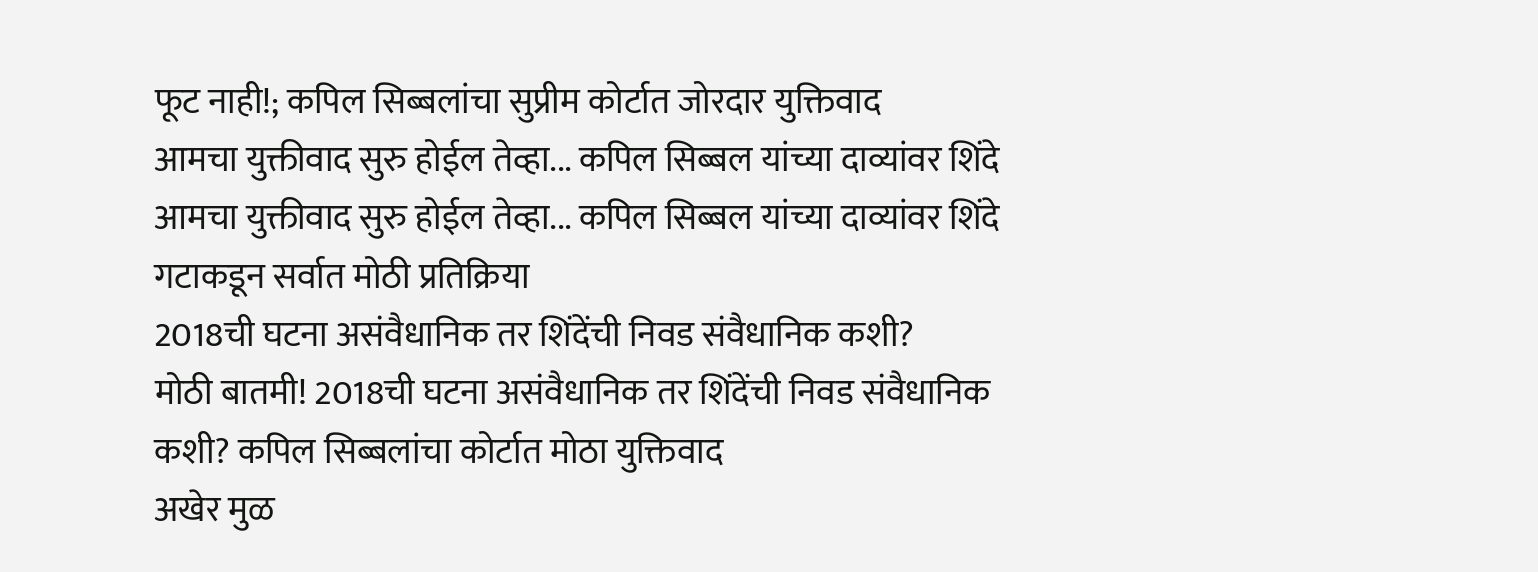फूट नाही!; कपिल सिब्बलांचा सुप्रीम कोर्टात जोरदार युक्तिवाद
आमचा युक्तीवाद सुरु होईल तेव्हा... कपिल सिब्बल यांच्या दाव्यांवर शिंदे
आमचा युक्तीवाद सुरु होईल तेव्हा... कपिल सिब्बल यांच्या दाव्यांवर शिंदे गटाकडून सर्वात मोठी प्रतिक्रिया
2018ची घटना असंवैधानिक तर शिंदेंची निवड संवैधानिक कशी?
मोठी बातमी! 2018ची घटना असंवैधानिक तर शिंदेंची निवड संवैधानिक कशी? कपिल सिब्बलांचा कोर्टात मोठा युक्तिवाद
अखेर मुळ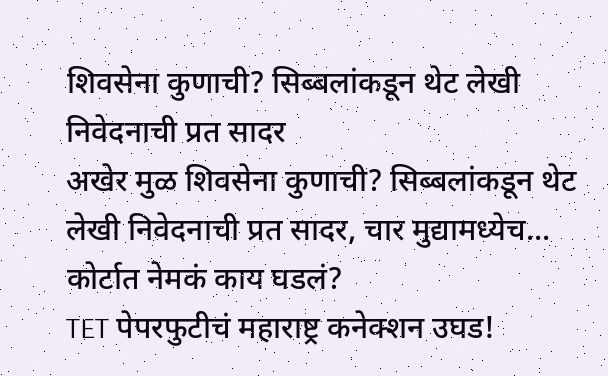शिवसेना कुणाची? सिब्बलांकडून थेट लेखी निवेदनाची प्रत सादर
अखेर मुळ शिवसेना कुणाची? सिब्बलांकडून थेट लेखी निवेदनाची प्रत सादर, चार मुद्यामध्येच... कोर्टात नेमकं काय घडलं?
TET पेपरफुटीचं महाराष्ट्र कनेक्शन उघड!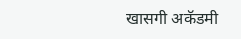खासगी अकॅडमी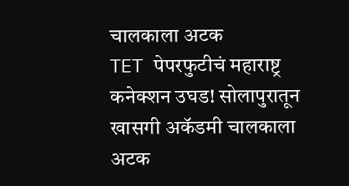चालकाला अटक
TET पेपरफुटीचं महाराष्ट्र कनेक्शन उघड! सोलापुरातून खासगी अकॅडमी चालकाला अटक